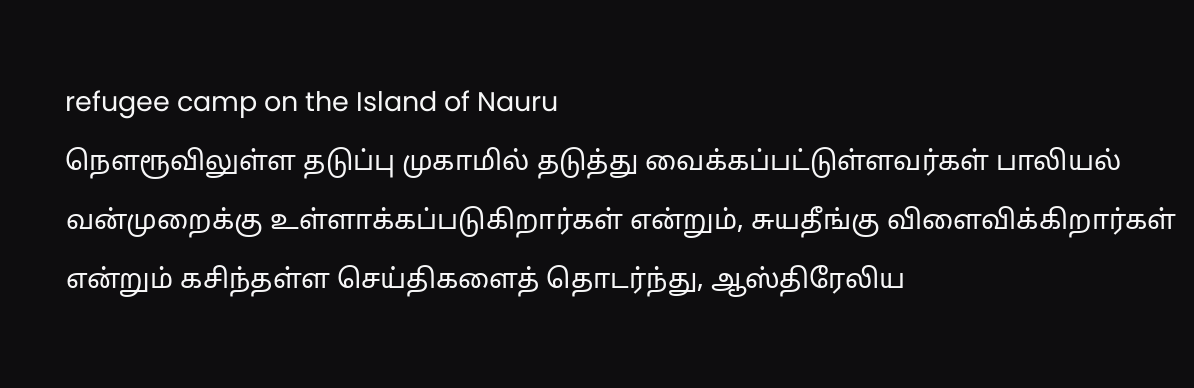refugee camp on the Island of Nauru
நௌரூவிலுள்ள தடுப்பு முகாமில் தடுத்து வைக்கப்பட்டுள்ளவர்கள் பாலியல் வன்முறைக்கு உள்ளாக்கப்படுகிறார்கள் என்றும், சுயதீங்கு விளைவிக்கிறார்கள் என்றும் கசிந்தள்ள செய்திகளைத் தொடர்ந்து, ஆஸ்திரேலிய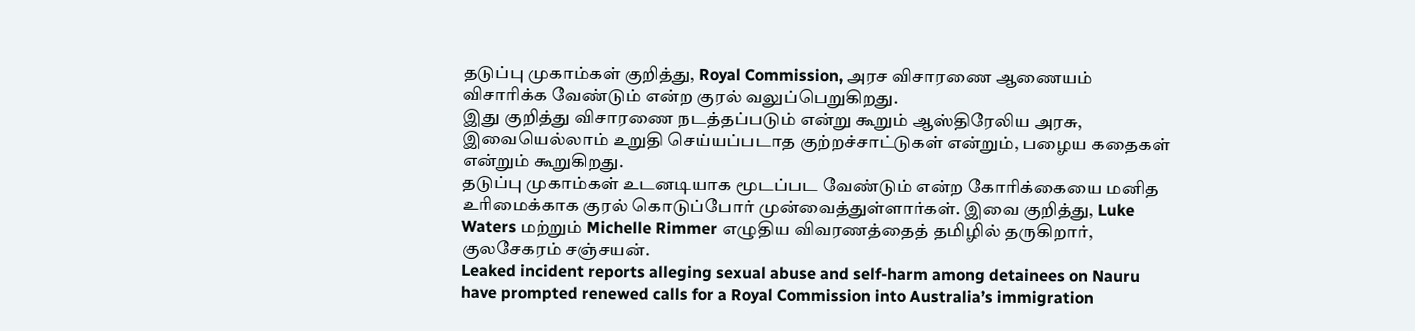தடுப்பு முகாம்கள் குறித்து, Royal Commission, அரச விசாரணை ஆணையம் விசாரிக்க வேண்டும் என்ற குரல் வலுப்பெறுகிறது.
இது குறித்து விசாரணை நடத்தப்படும் என்று கூறும் ஆஸ்திரேலிய அரசு, இவையெல்லாம் உறுதி செய்யப்படாத குற்றச்சாட்டுகள் என்றும், பழைய கதைகள் என்றும் கூறுகிறது.
தடுப்பு முகாம்கள் உடனடியாக மூடப்பட வேண்டும் என்ற கோரிக்கையை மனித உரிமைக்காக குரல் கொடுப்போர் முன்வைத்துள்ளார்கள். இவை குறித்து, Luke Waters மற்றும் Michelle Rimmer எழுதிய விவரணத்தைத் தமிழில் தருகிறார், குலசேகரம் சஞ்சயன்.
Leaked incident reports alleging sexual abuse and self-harm among detainees on Nauru have prompted renewed calls for a Royal Commission into Australia’s immigration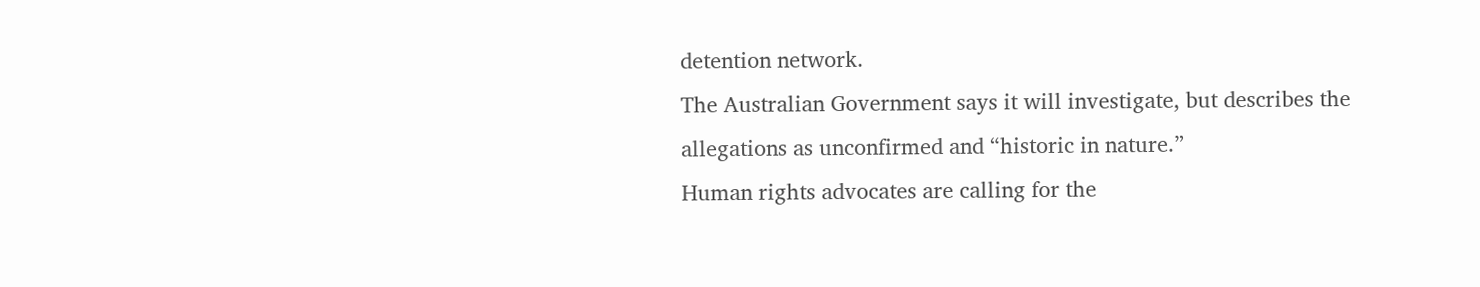detention network.
The Australian Government says it will investigate, but describes the allegations as unconfirmed and “historic in nature.”
Human rights advocates are calling for the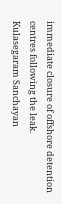immediate closure of offshore detention centres following the leak.
Kulasegaram Sanchayan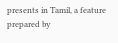presents in Tamil, a feature prepared by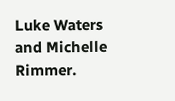Luke Waters and Michelle Rimmer.